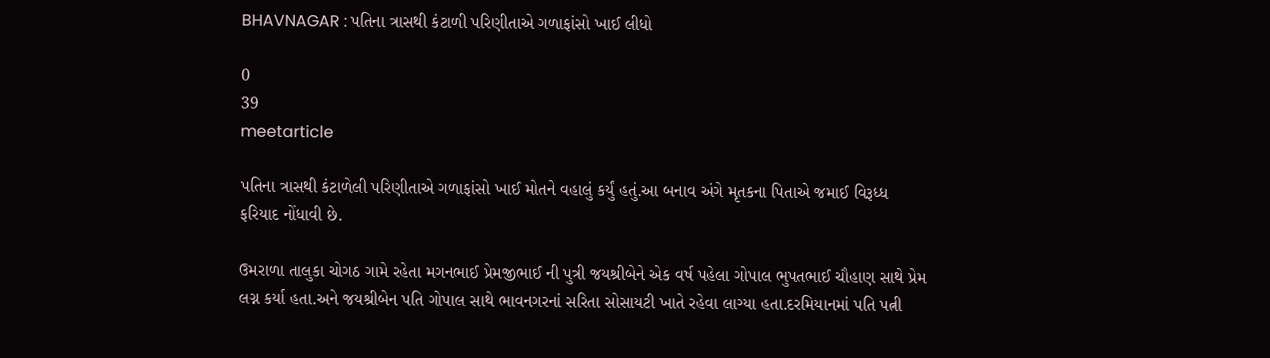BHAVNAGAR : પતિના ત્રાસથી કંટાળી પરિણીતાએ ગળાફાંસો ખાઈ લીધો

0
39
meetarticle

પતિના ત્રાસથી કંટાળેલી પરિણીતાએ ગળાફાંસો ખાઈ મોતને વહાલું કર્યું હતું.આ બનાવ અંગે મૃતકના પિતાએ જમાઈ વિરૂધ્ધ ફરિયાદ નોંધાવી છે.

ઉમરાળા તાલુકા ચોગઠ ગામે રહેતા મગનભાઈ પ્રેમજીભાઈ ની પુત્રી જયશ્રીબેને એક વર્ષ પહેલા ગોપાલ ભુપતભાઈ ચૌહાણ સાથે પ્રેમ લગ્ન કર્યા હતા.અને જયશ્રીબેન પતિ ગોપાલ સાથે ભાવનગરનાં સરિતા સોસાયટી ખાતે રહેવા લાગ્યા હતા.દરમિયાનમાં પતિ પત્ની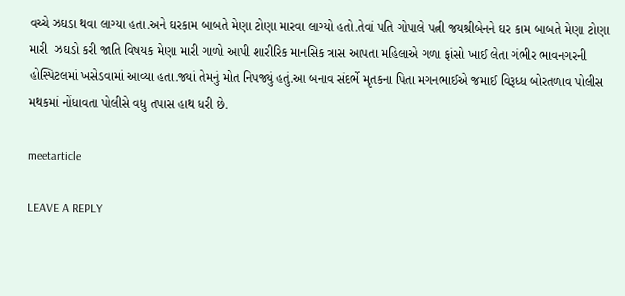વચ્ચે ઝઘડા થવા લાગ્યા હતા.અને ઘરકામ બાબતે મેણા ટોણા મારવા લાગ્યો હતો.તેવાં પતિ ગોપાલે પત્ની જયશ્રીબેનને ઘર કામ બાબતે મેણા ટોણા મારી  ઝઘડો કરી જાતિ વિષયક મેણા મારી ગાળો આપી શારીરિક માનસિક ત્રાસ આપતા મહિલાએ ગળા ફાંસો ખાઈ લેતા ગંભીર ભાવનગરની હોસ્પિટલમાં ખસેડવામાં આવ્યા હતા.જ્યાં તેમનું મોત નિપજ્યું હતું.આ બનાવ સંદર્ભે મૃતકના પિતા મગનભાઈએ જમાઈ વિરૂધ્ધ બોરતળાવ પોલીસ મથકમાં નોંધાવતા પોલીસે વધુ તપાસ હાથ ધરી છે.

meetarticle

LEAVE A REPLY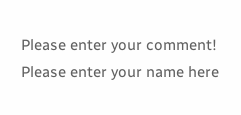Please enter your comment!
Please enter your name here